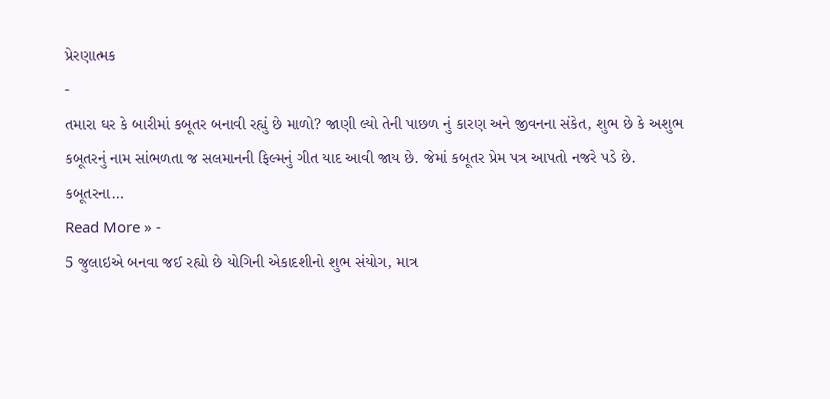પ્રેરણાત્મક
-
તમારા ઘર કે બારીમાં કબૂતર બનાવી રહ્યું છે માળો? જાણી લ્યો તેની પાછળ નું કારણ અને જીવનના સંકેત, શુભ છે કે અશુભ
કબૂતરનું નામ સાંભળતા જ સલમાનની ફિલ્મનું ગીત યાદ આવી જાય છે. જેમાં કબૂતર પ્રેમ પત્ર આપતો નજરે પડે છે. કબૂતરના…
Read More » -
5 જુલાઇએ બનવા જઈ રહ્યો છે યોગિની એકાદશીનો શુભ સંયોગ, માત્ર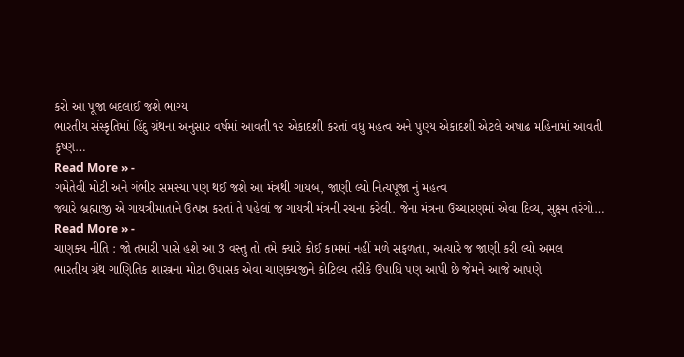કરો આ પૂજા બદલાઈ જશે ભાગ્ય
ભારતીય સંસ્કૃતિમાં હિંદુ ગ્રંથના અનુસાર વર્ષમાં આવતી ૧૨ એકાદશી કરતાં વધુ મહત્વ અને પુણ્ય એકાદશી એટલે અષાઢ મહિનામાં આવતી કૃષ્ણ…
Read More » -
ગમેતેવી મોટી અને ગંભીર સમસ્યા પણ થઈ જશે આ મંત્રથી ગાયબ, જાણી લ્યો નિત્યપૂજા નું મહત્વ
જ્યારે બ્રહ્માજી એ ગાયત્રીમાતાને ઉત્પન્ન કરતાં તે પહેલાં જ ગાયત્રી મંત્રની રચના કરેલી. જેના મંત્રના ઉચ્ચારણમાં એવા દિવ્ય, સુક્ષ્મ તરંગો…
Read More » -
ચાણક્ય નીતિ : જો તમારી પાસે હશે આ 3 વસ્તુ તો તમે ક્યારે કોઈ કામમાં નહીં મળે સફળતા, અત્યારે જ જાણી કરી લ્યો અમલ
ભારતીય ગ્રંથ ગાણિતિક શાસ્ત્રના મોટા ઉપાસક એવા ચાણક્યજીને કોટિલ્ય તરીકે ઉપાધિ પણ આપી છે જેમને આજે આપણે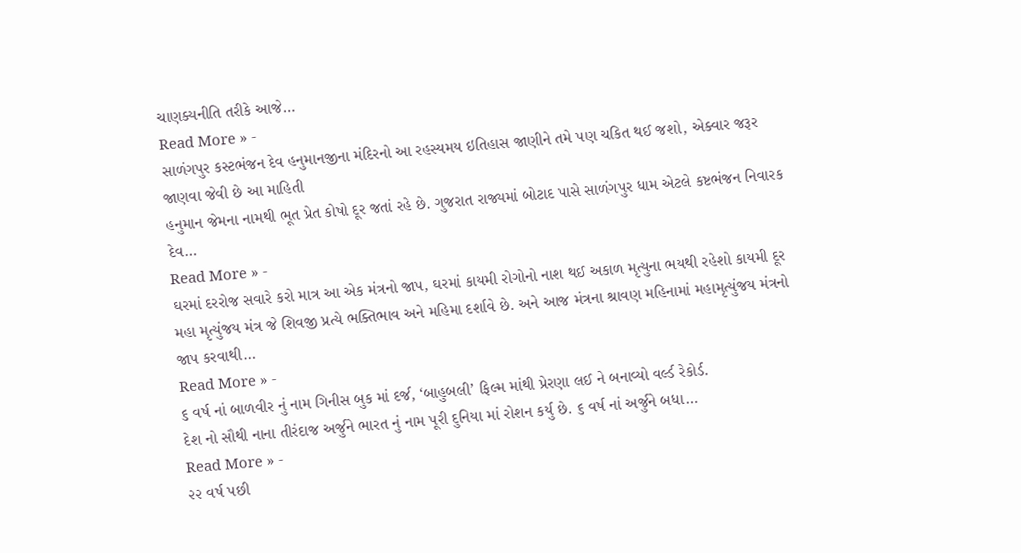ચાણક્યનીતિ તરીકે આજે…
Read More » -
સાળંગપુર કસ્ટભંજન દેવ હનુમાનજીના મંદિરનો આ રહસ્યમય ઇતિહાસ જાણીને તમે પણ ચકિત થઈ જશો, એક્વાર જરૂર જાણવા જેવી છે આ માહિતી
હનુમાન જેમના નામથી ભૂત પ્રેત કોષો દૂર જતાં રહે છે. ગુજરાત રાજ્યમાં બોટાદ પાસે સાળંગપુર ધામ એટલે કષ્ટભંજન નિવારક દેવ…
Read More » -
ઘરમાં દરરોજ સવારે કરો માત્ર આ એક મંત્રનો જાપ, ઘરમાં કાયમી રોગોનો નાશ થઈ અકાળ મૃત્યુના ભયથી રહેશો કાયમી દૂર
મહા મૃત્યુંજય મંત્ર જે શિવજી પ્રત્યે ભક્તિભાવ અને મહિમા દર્શાવે છે. અને આજ મંત્રના શ્રાવણ મહિનામાં મહામૃત્યુંજય મંત્રનો જાપ કરવાથી…
Read More » -
૬ વર્ષ નાં બાળવીર નું નામ ગિનીસ બુક માં દર્જ, ‘બાહુબલી’ ફિલ્મ માંથી પ્રેરણા લઈ ને બનાવ્યો વર્લ્ડ રેકોર્ડ.
દેશ નો સૌથી નાના તીરંદાજ અર્જુને ભારત નું નામ પૂરી દુનિયા માં રોશન કર્યુ છે. ૬ વર્ષ નાં અર્જુને બધા…
Read More » -
૨૨ વર્ષ પછી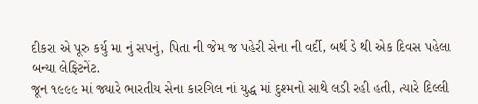દીકરા એ પૂરુ કર્યુ મા નું સપનું, પિતા ની જેમ જ પહેરી સેના ની વર્દી, બર્થ ડે થી એક દિવસ પહેલા બન્યા લેફ્ટિનેંટ.
જૂન ૧૯૯૯ માં જ્યારે ભારતીય સેના કારગિલ નાં યુદ્ધ માં દુશ્મનો સાથે લડી રહી હતી, ત્યારે દિલ્લી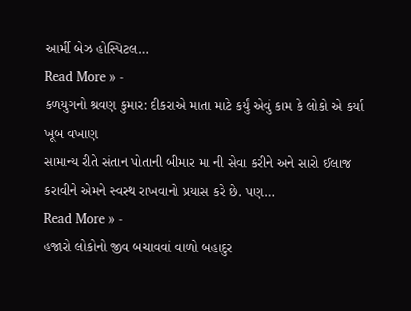આર્મી બેઝ હોસ્પિટલ…
Read More » -
કળયુગનો શ્રવણ કુમાર: દીકરાએ માતા માટે કર્યું એવું કામ કે લોકો એ કર્યા ખૂબ વખાણ
સામાન્ય રીતે સંતાન પોતાની બીમાર મા ની સેવા કરીને અને સારો ઈલાજ કરાવીને એમને સ્વસ્થ રાખવાનો પ્રયાસ કરે છે. પણ…
Read More » -
હજારો લોકોનો જીવ બચાવવાં વાળો બહાદુર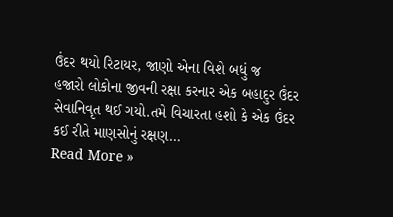ઉંદર થયો રિટાયર, જાણો એના વિશે બધું જ
હજારો લોકોના જીવની રક્ષા કરનાર એક બહાદુર ઉંદર સેવાનિવૃત થઈ ગયો.તમે વિચારતા હશો કે એક ઉંદર કઈ રીતે માણસોનું રક્ષણ…
Read More »